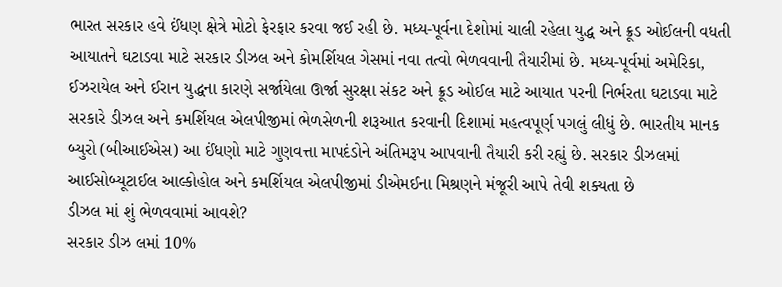ભારત સરકાર હવે ઈંધણ ક્ષેત્રે મોટો ફેરફાર કરવા જઈ રહી છે. મધ્ય-પૂર્વના દેશોમાં ચાલી રહેલા યુદ્ધ અને ક્રૂડ ઓઈલની વધતી આયાતને ઘટાડવા માટે સરકાર ડીઝલ અને કોમર્શિયલ ગેસમાં નવા તત્વો ભેળવવાની તૈયારીમાં છે. મધ્ય-પૂર્વમાં અમેરિકા, ઈઝરાયેલ અને ઈરાન યુદ્ધના કારણે સર્જાયેલા ઊર્જા સુરક્ષા સંકટ અને ક્રૂડ ઓઈલ માટે આયાત પરની નિર્ભરતા ઘટાડવા માટે સરકારે ડીઝલ અને કમર્શિયલ એલપીજીમાં ભેળસેળની શરૂઆત કરવાની દિશામાં મહત્વપૂર્ણ પગલું લીધું છે. ભારતીય માનક બ્યુરો (બીઆઈએસ) આ ઈંધણો માટે ગુણવત્તા માપદંડોને અંતિમરૂપ આપવાની તૈયારી કરી રહ્યું છે. સરકાર ડીઝલમાં આઈસોબ્યૂટાઈલ આલ્કોહોલ અને કમર્શિયલ એલપીજીમાં ડીએમઈના મિશ્રણને મંજૂરી આપે તેવી શક્યતા છે
ડીઝલ માં શું ભેળવવામાં આવશે?
સરકાર ડીઝ લમાં 10%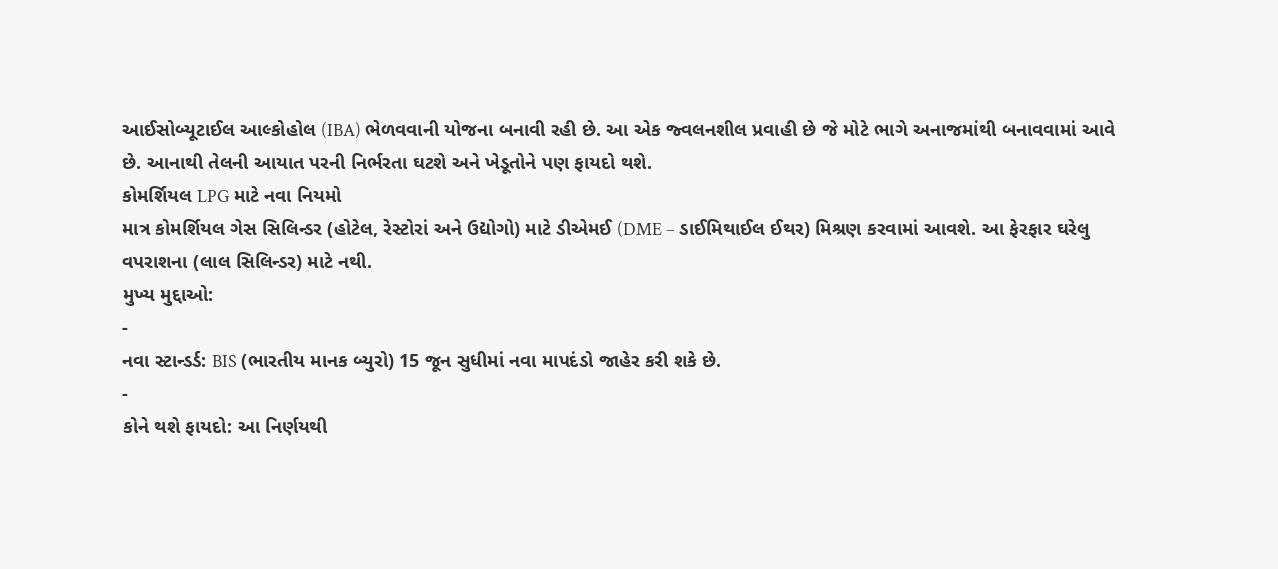આઈસોબ્યૂટાઈલ આલ્કોહોલ (IBA) ભેળવવાની યોજના બનાવી રહી છે. આ એક જ્વલનશીલ પ્રવાહી છે જે મોટે ભાગે અનાજમાંથી બનાવવામાં આવે છે. આનાથી તેલની આયાત પરની નિર્ભરતા ઘટશે અને ખેડૂતોને પણ ફાયદો થશે.
કોમર્શિયલ LPG માટે નવા નિયમો
માત્ર કોમર્શિયલ ગેસ સિલિન્ડર (હોટેલ, રેસ્ટોરાં અને ઉદ્યોગો) માટે ડીએમઈ (DME – ડાઈમિથાઈલ ઈથર) મિશ્રણ કરવામાં આવશે. આ ફેરફાર ઘરેલુ વપરાશના (લાલ સિલિન્ડર) માટે નથી.
મુખ્ય મુદ્દાઓ:
-
નવા સ્ટાન્ડર્ડ: BIS (ભારતીય માનક બ્યુરો) 15 જૂન સુધીમાં નવા માપદંડો જાહેર કરી શકે છે.
-
કોને થશે ફાયદો: આ નિર્ણયથી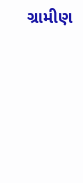ગ્રામીણ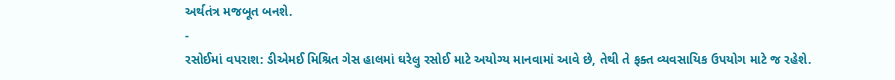અર્થતંત્ર મજબૂત બનશે.
-
રસોઈમાં વપરાશ: ડીએમઈ મિશ્રિત ગેસ હાલમાં ઘરેલુ રસોઈ માટે અયોગ્ય માનવામાં આવે છે, તેથી તે ફક્ત વ્યવસાયિક ઉપયોગ માટે જ રહેશે.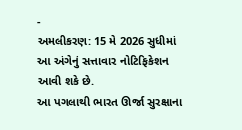-
અમલીકરણ: 15 મે 2026 સુધીમાં આ અંગેનું સત્તાવાર નોટિફિકેશન આવી શકે છે.
આ પગલાથી ભારત ઊર્જા સુરક્ષાના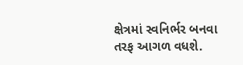ક્ષેત્રમાં સ્વનિર્ભર બનવા તરફ આગળ વધશે.